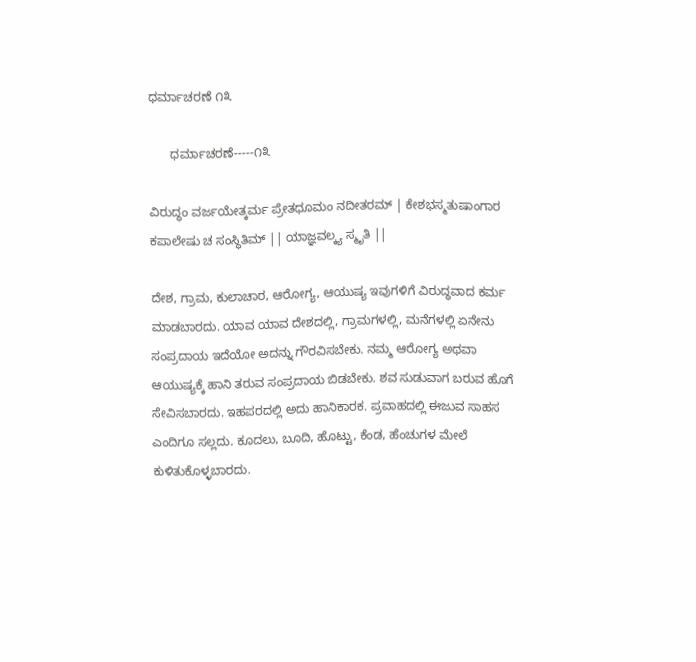ಧರ್ಮಾಚರಣೆ ೧೩

      ಧರ್ಮಾಚರಣೆ-----೧೩

ವಿರುದ್ಧಂ ವರ್ಜಯೇತ್ಕರ್ಮ ಪ್ರೇತಧೂಮಂ ನದೀತರಮ್ | ಕೇಶಭಸ್ಮತುಷಾಂಗಾರ ಕಪಾಲೇಷು ಚ ಸಂಸ್ಥಿತಿಮ್ || ಯಾಜ್ಞವಲ್ಕ್ಯ ಸ್ಮೃತಿ ||

ದೇಶ, ಗ್ರಾಮ, ಕುಲಾಚಾರ, ಆರೋಗ್ಯ, ಆಯುಷ್ಯ ಇವುಗಳಿಗೆ ವಿರುದ್ಧವಾದ ಕರ್ಮ ಮಾಡಬಾರದು. ಯಾವ ಯಾವ ದೇಶದಲ್ಲಿ, ಗ್ರಾಮಗಳಲ್ಲಿ, ಮನೆಗಳಲ್ಲಿ ಏನೇನು ಸಂಪ್ರದಾಯ ಇದೆಯೋ ಅದನ್ನು ಗೌರವಿಸಬೇಕು. ನಮ್ಮ ಆರೋಗ್ಯ ಅಥವಾ ಆಯುಷ್ಯಕ್ಕೆ ಹಾನಿ ತರುವ ಸಂಪ್ರದಾಯ ಬಿಡಬೇಕು. ಶವ ಸುಡುವಾಗ ಬರುವ ಹೊಗೆ ಸೇವಿಸಬಾರದು. ಇಹಪರದಲ್ಲಿ ಅದು ಹಾನಿಕಾರಕ. ಪ್ರವಾಹದಲ್ಲಿ ಈಜುವ ಸಾಹಸ ಎಂದಿಗೂ ಸಲ್ಲದು. ಕೂದಲು, ಬೂದಿ, ಹೊಟ್ಟು, ಕೆಂಡ, ಹೆಂಚುಗಳ ಮೇಲೆ ಕುಳಿತುಕೊಳ್ಳಬಾರದು.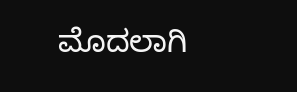ಮೊದಲಾಗಿ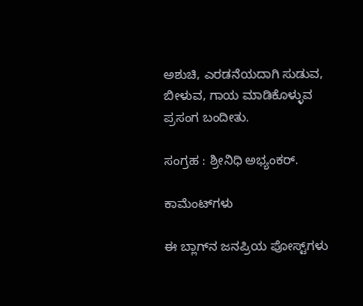ಅಶುಚಿ, ಎರಡನೆಯದಾಗಿ ಸುಡುವ, ಬೀಳುವ, ಗಾಯ ಮಾಡಿಕೊಳ್ಳುವ ಪ್ರಸಂಗ ಬಂದೀತು.

ಸಂಗ್ರಹ : ಶ್ರೀನಿಧಿ ಅಭ್ಯಂಕರ್.

ಕಾಮೆಂಟ್‌ಗಳು

ಈ ಬ್ಲಾಗ್‌ನ ಜನಪ್ರಿಯ ಪೋಸ್ಟ್‌ಗಳು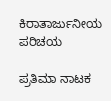ಕಿರಾತಾರ್ಜುನೀಯ ಪರಿಚಯ

ಪ್ರತಿಮಾ ನಾಟಕ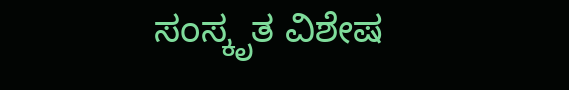ಸಂಸ್ಕೃತ ವಿಶೇಷ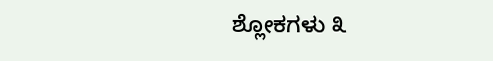ಶ್ಲೋಕಗಳು ೩